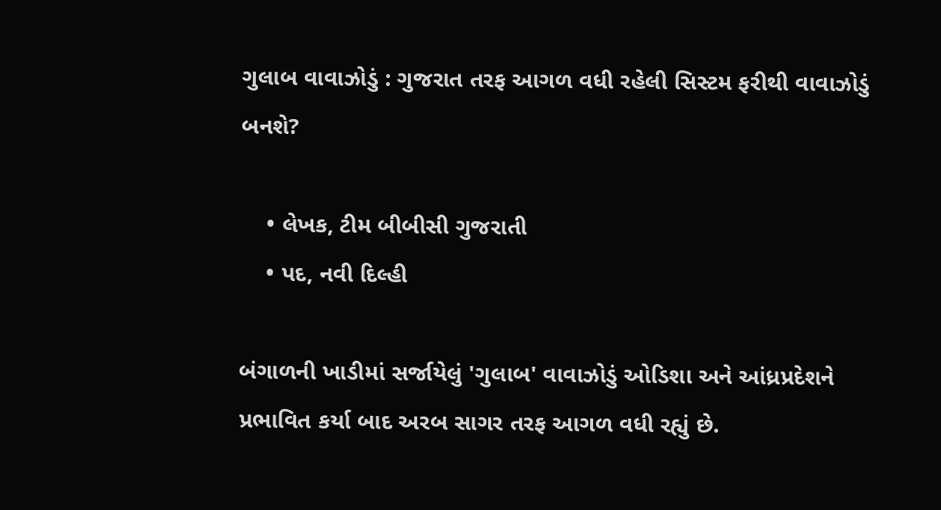ગુલાબ વાવાઝોડું : ગુજરાત તરફ આગળ વધી રહેલી સિસ્ટમ ફરીથી વાવાઝોડું બનશે?

    • લેખક, ટીમ બીબીસી ગુજરાતી
    • પદ, નવી દિલ્હી

બંગાળની ખાડીમાં સર્જાયેલું 'ગુલાબ' વાવાઝોડું ઓડિશા અને આંધ્રપ્રદેશને પ્રભાવિત કર્યા બાદ અરબ સાગર તરફ આગળ વધી રહ્યું છે.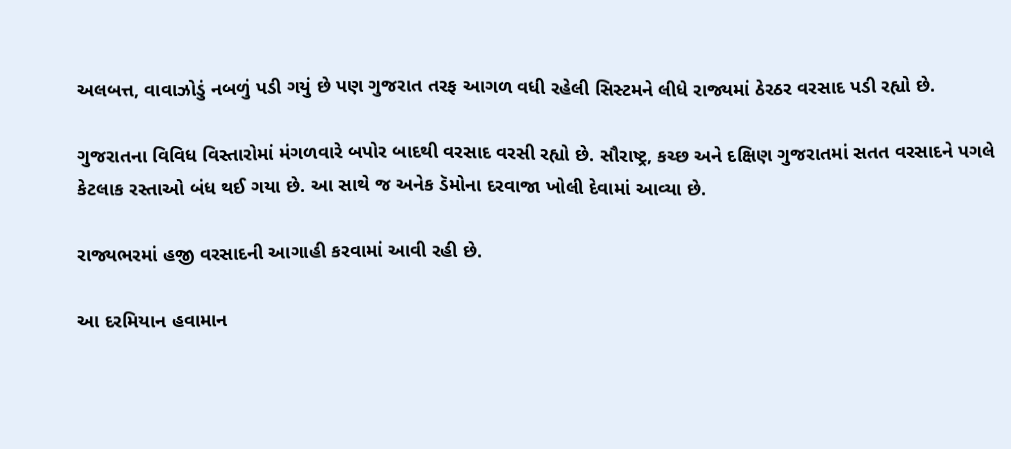અલબત્ત, વાવાઝોડું નબળું પડી ગયું છે પણ ગુજરાત તરફ આગળ વધી રહેલી સિસ્ટમને લીધે રાજ્યમાં ઠેરઠર વરસાદ પડી રહ્યો છે.

ગુજરાતના વિવિધ વિસ્તારોમાં મંગળવારે બપોર બાદથી વરસાદ વરસી રહ્યો છે. સૌરાષ્ટ્ર, કચ્છ અને દક્ષિણ ગુજરાતમાં સતત વરસાદને પગલે કેટલાક રસ્તાઓ બંધ થઈ ગયા છે. આ સાથે જ અનેક ડૅમોના દરવાજા ખોલી દેવામાં આવ્યા છે.

રાજ્યભરમાં હજી વરસાદની આગાહી કરવામાં આવી રહી છે.

આ દરમિયાન હવામાન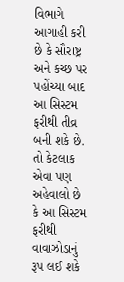વિભાગે આગાહી કરી છે કે સૌરાષ્ટ્ર અને કચ્છ પર પહોંચ્યા બાદ આ સિસ્ટમ ફરીથી તીવ્ર બની શકે છે. તો કેટલાક એવા પણ અહેવાલો છે કે આ સિસ્ટમ ફરીથી વાવાઝોડાનું રૂપ લઈ શકે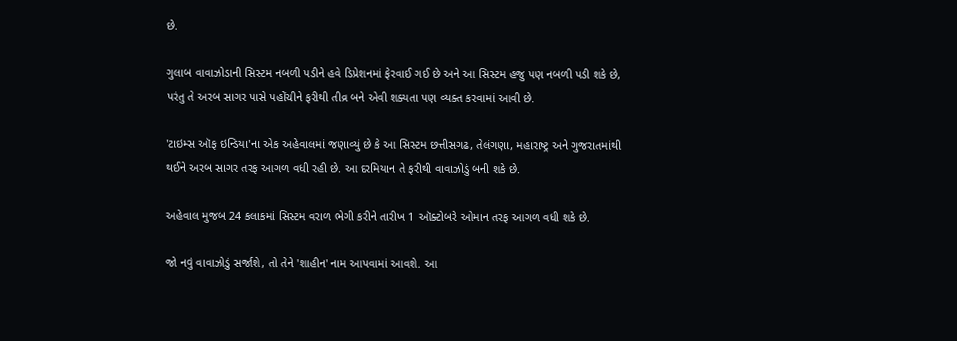છે.

ગુલાબ વાવાઝોડાની સિસ્ટમ નબળી પડીને હવે ડિપ્રેશનમાં ફેરવાઈ ગઈ છે અને આ સિસ્ટમ હજુ પણ નબળી પડી શકે છે, પરંતુ તે અરબ સાગર પાસે પહોંચીને ફરીથી તીવ્ર બને એવી શક્યતા પણ વ્યક્ત કરવામાં આવી છે.

'ટાઇમ્સ ઑફ ઇન્ડિયા'ના એક અહેવાલમાં જણાવ્યું છે કે આ સિસ્ટમ છત્તીસગઢ, તેલંગણા, મહારાષ્ટ્ર અને ગુજરાતમાંથી થઈને અરબ સાગર તરફ આગળ વધી રહી છે. આ દરમિયાન તે ફરીથી વાવાઝોડું બની શકે છે.

અહેવાલ મુજબ 24 કલાકમાં સિસ્ટમ વરાળ ભેગી કરીને તારીખ 1 ઑક્ટોબરે ઓમાન તરફ આગળ વધી શકે છે.

જો નવું વાવાઝોડું સર્જાશે, તો તેને 'શાહીન' નામ આપવામાં આવશે. આ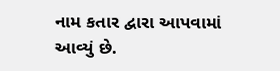નામ કતાર દ્વારા આપવામાં આવ્યું છે.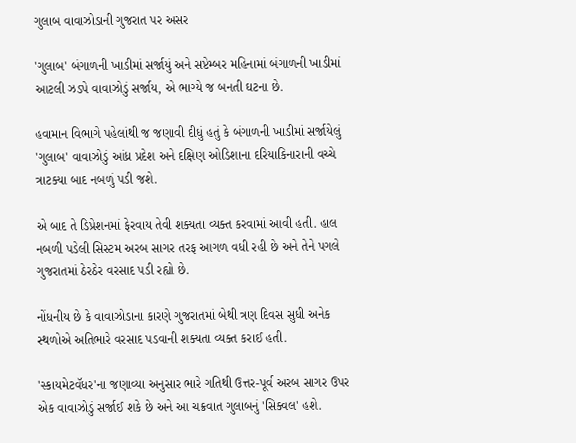ગુલાબ વાવાઝોડાની ગુજરાત પર અસર

'ગુલાબ' બંગાળની ખાડીમાં સર્જાયું અને સપ્ટેમ્બર મહિનામાં બંગાળની ખાડીમાં આટલી ઝડપે વાવાઝોડું સર્જાય, એ ભાગ્યે જ બનતી ઘટના છે.

હવામાન વિભાગે પહેલાંથી જ જણાવી દીધું હતું કે બંગાળની ખાડીમાં સર્જાયેલું 'ગુલાબ' વાવાઝોડું આંધ્ર પ્રદેશ અને દક્ષિણ ઓડિશાના દરિયાકિનારાની વચ્ચે ત્રાટક્યા બાદ નબળું પડી જશે.

એ બાદ તે ડિપ્રેશનમાં ફેરવાય તેવી શક્યતા વ્યક્ત કરવામાં આવી હતી. હાલ નબળી પડેલી સિસ્ટમ અરબ સાગર તરફ આગળ વધી રહી છે અને તેને પગલે ગુજરાતમાં ઠેરઠેર વરસાદ પડી રહ્યો છે.

નોંધનીય છે કે વાવાઝોડાના કારણે ગુજરાતમાં બેથી ત્રણ દિવસ સુધી અનેક સ્થળોએ અતિભારે વરસાદ પડવાની શક્યતા વ્યક્ત કરાઈ હતી.

'સ્કાયમેટવૅધર'ના જણાવ્યા અનુસાર ભારે ગતિથી ઉત્તર-પૂર્વ અરબ સાગર ઉપર એક વાવાઝોડું સર્જાઈ શકે છે અને આ ચક્રવાત ગુલાબનું 'સિક્વલ' હશે.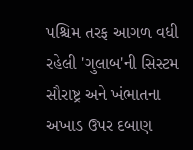પશ્ચિમ તરફ આગળ વધી રહેલી 'ગુલાબ'ની સિસ્ટમ સૌરાષ્ટ્ર અને ખંભાતના અખાડ ઉપર દબાણ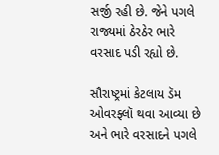સર્જી રહી છે. જેને પગલે રાજ્યમાં ઠેરઠેર ભારે વરસાદ પડી રહ્યો છે.

સૌરાષ્ટ્રમાં કેટલાય ડૅમ ઓવરફ્લૉ થવા આવ્યા છે અને ભારે વરસાદને પગલે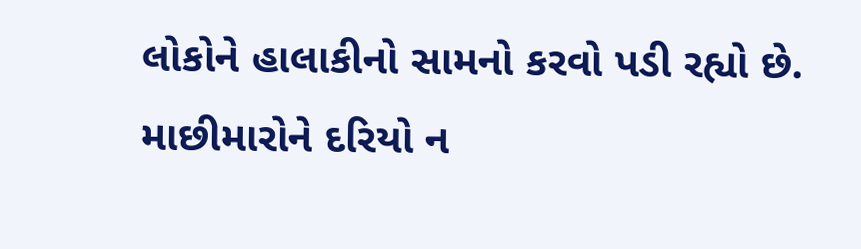લોકોને હાલાકીનો સામનો કરવો પડી રહ્યો છે. માછીમારોને દરિયો ન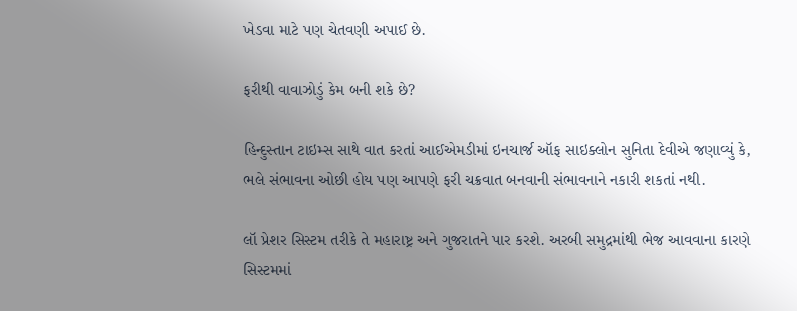ખેડવા માટે પણ ચેતવણી અપાઈ છે.

ફરીથી વાવાઝોડું કેમ બની શકે છે?

હિન્દુસ્તાન ટાઇમ્સ સાથે વાત કરતાં આઈએમડીમાં ઇનચાર્જ ઑફ સાઇક્લોન સુનિતા દેવીએ જણાવ્યું કે, ભલે સંભાવના ઓછી હોય પણ આપણે ફરી ચક્રવાત બનવાની સંભાવનાને નકારી શકતાં નથી.

લૉ પ્રેશર સિસ્ટમ તરીકે તે મહારાષ્ટ્ર અને ગુજરાતને પાર કરશે. અરબી સમુદ્રમાંથી ભેજ આવવાના કારણે સિસ્ટમમાં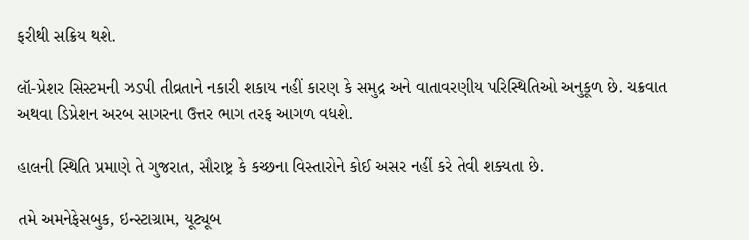ફરીથી સક્રિય થશે.

લૉ-પ્રેશર સિસ્ટમની ઝડપી તીવ્રતાને નકારી શકાય નહીં કારણ કે સમુદ્ર અને વાતાવરણીય પરિસ્થિતિઓ અનુકૂળ છે. ચક્રવાત અથવા ડિપ્રેશન અરબ સાગરના ઉત્તર ભાગ તરફ આગળ વધશે.

હાલની સ્થિતિ પ્રમાણે તે ગુજરાત, સૌરાષ્ટ્ર કે કચ્છના વિસ્તારોને કોઈ અસર નહીં કરે તેવી શક્યતા છે.

તમે અમનેફેસબુક, ઇન્સ્ટાગ્રામ, યૂટ્યૂબ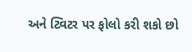અને ટ્વિટર પર ફોલો કરી શકો છો